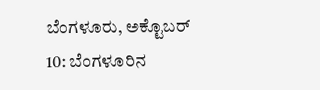ಬೆಂಗಳೂರು, ಅಕ್ಟೊಬರ್ 10: ಬೆಂಗಳೂರಿನ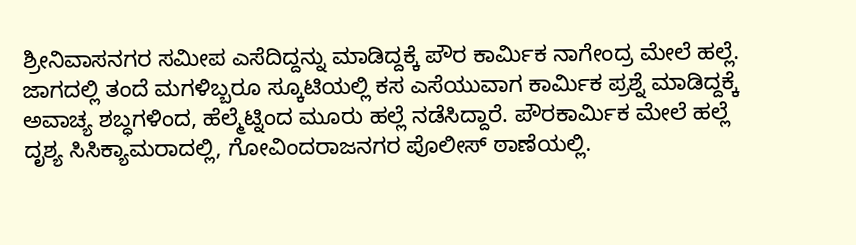ಶ್ರೀನಿವಾಸನಗರ ಸಮೀಪ ಎಸೆದಿದ್ದನ್ನು ಮಾಡಿದ್ದಕ್ಕೆ ಪೌರ ಕಾರ್ಮಿಕ ನಾಗೇಂದ್ರ ಮೇಲೆ ಹಲ್ಲೆ. ಜಾಗದಲ್ಲಿ ತಂದೆ ಮಗಳಿಬ್ಬರೂ ಸ್ಕೂಟಿಯಲ್ಲಿ ಕಸ ಎಸೆಯುವಾಗ ಕಾರ್ಮಿಕ ಪ್ರಶ್ನೆ ಮಾಡಿದ್ದಕ್ಕೆ ಅವಾಚ್ಯ ಶಬ್ಧಗಳಿಂದ, ಹೆಲ್ಮೆಟ್ನಿಂದ ಮೂರು ಹಲ್ಲೆ ನಡೆಸಿದ್ದಾರೆ. ಪೌರಕಾರ್ಮಿಕ ಮೇಲೆ ಹಲ್ಲೆ ದೃಶ್ಯ ಸಿಸಿಕ್ಯಾಮರಾದಲ್ಲಿ, ಗೋವಿಂದರಾಜನಗರ ಪೊಲೀಸ್ ಠಾಣೆಯಲ್ಲಿ.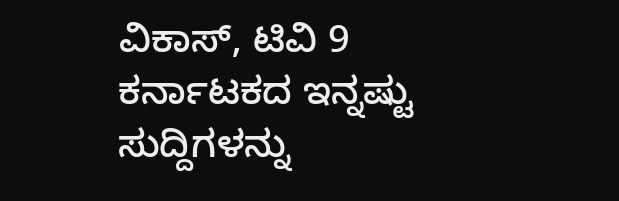ವಿಕಾಸ್, ಟಿವಿ 9
ಕರ್ನಾಟಕದ ಇನ್ನಷ್ಟು ಸುದ್ದಿಗಳನ್ನು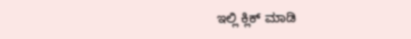ಇಲ್ಲಿ ಕ್ಲಿಕ್ ಮಾಡಿ